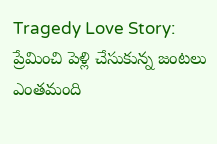Tragedy Love Story: ప్రేమించి పెళ్లి చేసుకున్న జంటలు ఎంతమంది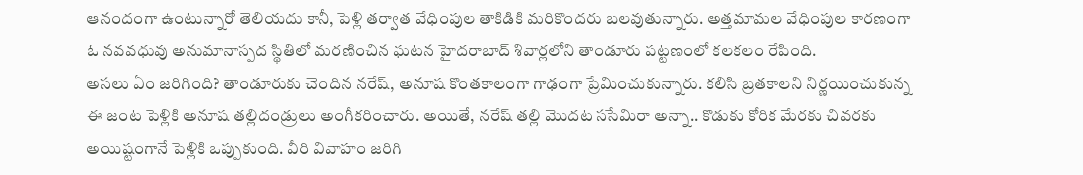ఆనందంగా ఉంటున్నారో తెలియదు కానీ, పెళ్లి తర్వాత వేధింపుల తాకిడికి మరికొందరు బలవుతున్నారు. అత్తమామల వేధింపుల కారణంగా ఓ నవవధువు అనుమానాస్పద స్థితిలో మరణించిన ఘటన హైదరాబాద్ శివార్లలోని తాండూరు పట్టణంలో కలకలం రేపింది.
అసలు ఏం జరిగింది? తాండూరుకు చెందిన నరేష్, అనూష కొంతకాలంగా గాఢంగా ప్రేమించుకున్నారు. కలిసి బ్రతకాలని నిర్ణయించుకున్న ఈ జంట పెళ్లికి అనూష తల్లిదండ్రులు అంగీకరించారు. అయితే, నరేష్ తల్లి మొదట ససేమిరా అన్నా.. కొడుకు కోరిక మేరకు చివరకు అయిష్టంగానే పెళ్లికి ఒప్పుకుంది. వీరి వివాహం జరిగి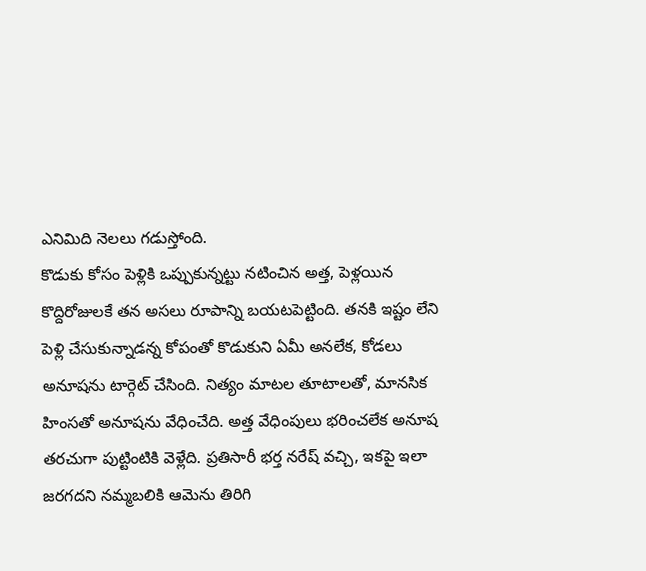ఎనిమిది నెలలు గడుస్తోంది.
కొడుకు కోసం పెళ్లికి ఒప్పుకున్నట్టు నటించిన అత్త, పెళ్లయిన కొద్దిరోజులకే తన అసలు రూపాన్ని బయటపెట్టింది. తనకి ఇష్టం లేని పెళ్లి చేసుకున్నాడన్న కోపంతో కొడుకుని ఏమీ అనలేక, కోడలు అనూషను టార్గెట్ చేసింది. నిత్యం మాటల తూటాలతో, మానసిక హింసతో అనూషను వేధించేది. అత్త వేధింపులు భరించలేక అనూష తరచుగా పుట్టింటికి వెళ్లేది. ప్రతిసారీ భర్త నరేష్ వచ్చి, ఇకపై ఇలా జరగదని నమ్మబలికి ఆమెను తిరిగి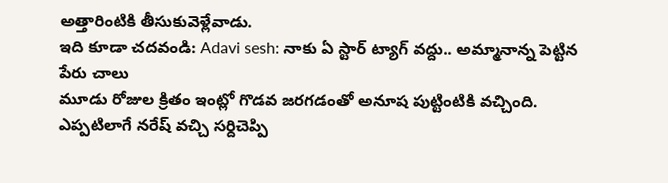అత్తారింటికి తీసుకువెళ్లేవాడు.
ఇది కూడా చదవండి: Adavi sesh: నాకు ఏ స్టార్ ట్యాగ్ వద్దు.. అమ్మానాన్న పెట్టిన పేరు చాలు
మూడు రోజుల క్రితం ఇంట్లో గొడవ జరగడంతో అనూష పుట్టింటికి వచ్చింది. ఎప్పటిలాగే నరేష్ వచ్చి సర్దిచెప్పి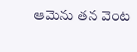ఆమెను తన వెంట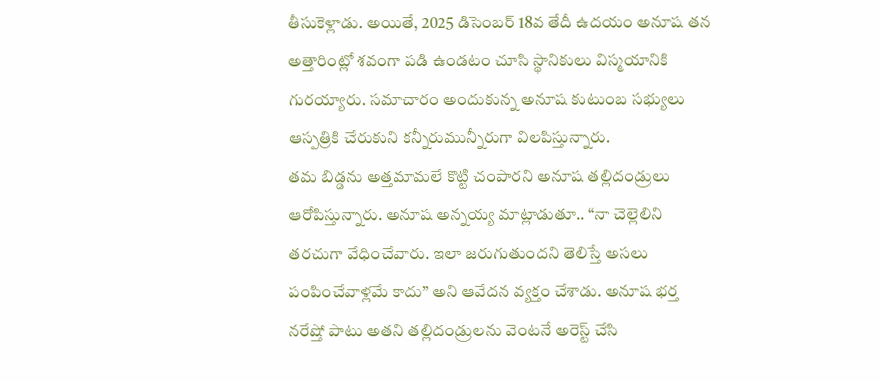తీసుకెళ్లాడు. అయితే, 2025 డిసెంబర్ 18వ తేదీ ఉదయం అనూష తన అత్తారింట్లో శవంగా పడి ఉండటం చూసి స్థానికులు విస్మయానికి గురయ్యారు. సమాచారం అందుకున్న అనూష కుటుంబ సభ్యులు ఆస్పత్రికి చేరుకుని కన్నీరుమున్నీరుగా విలపిస్తున్నారు.
తమ బిడ్డను అత్తమామలే కొట్టి చంపారని అనూష తల్లిదండ్రులు ఆరోపిస్తున్నారు. అనూష అన్నయ్య మాట్లాడుతూ.. “నా చెల్లెలిని తరచుగా వేధించేవారు. ఇలా జరుగుతుందని తెలిస్తే అసలు పంపించేవాళ్లమే కాదు” అని ఆవేదన వ్యక్తం చేశాడు. అనూష భర్త నరేష్తో పాటు అతని తల్లిదండ్రులను వెంటనే అరెస్ట్ చేసి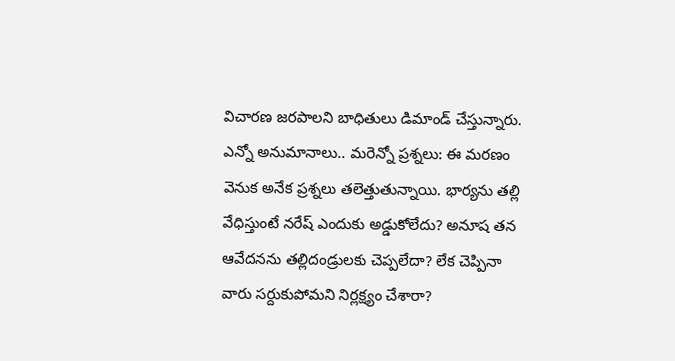విచారణ జరపాలని బాధితులు డిమాండ్ చేస్తున్నారు.
ఎన్నో అనుమానాలు.. మరెన్నో ప్రశ్నలు: ఈ మరణం వెనుక అనేక ప్రశ్నలు తలెత్తుతున్నాయి. భార్యను తల్లి వేధిస్తుంటే నరేష్ ఎందుకు అడ్డుకోలేదు? అనూష తన ఆవేదనను తల్లిదండ్రులకు చెప్పలేదా? లేక చెప్పినా వారు సర్దుకుపోమని నిర్లక్ష్యం చేశారా?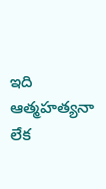ఇది ఆత్మహత్యనా లేక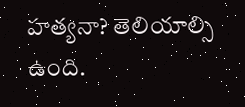హత్యనా? తెలియాల్సి ఉంది.